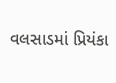વલસાડમાં પ્રિયંકા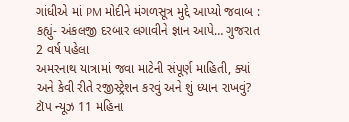ગાંધીએ માં PM મોદીને મંગળસૂત્ર મુદ્દે આપ્યો જવાબ : કહ્યું- અંકલજી દરબાર લગાવીને જ્ઞાન આપે… ગુજરાત 2 વર્ષ પહેલા
અમરનાથ યાત્રામાં જવા માટેની સંપૂર્ણ માહિતી, ક્યાં અને કેવી રીતે રજીસ્ટ્રેશન કરવું અને શું ધ્યાન રાખવું? ટૉપ ન્યૂઝ 11 મહિના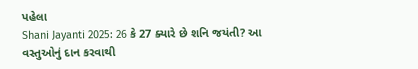પહેલા
Shani Jayanti 2025: 26 કે 27 ક્યારે છે શનિ જયંતી? આ વસ્તુઓનું દાન કરવાથી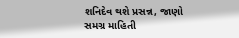શનિદેવ થશે પ્રસન્ન, જાણો સમગ્ર માહિતી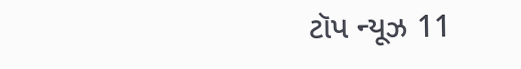ટૉપ ન્યૂઝ 11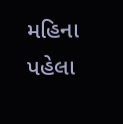મહિના પહેલા